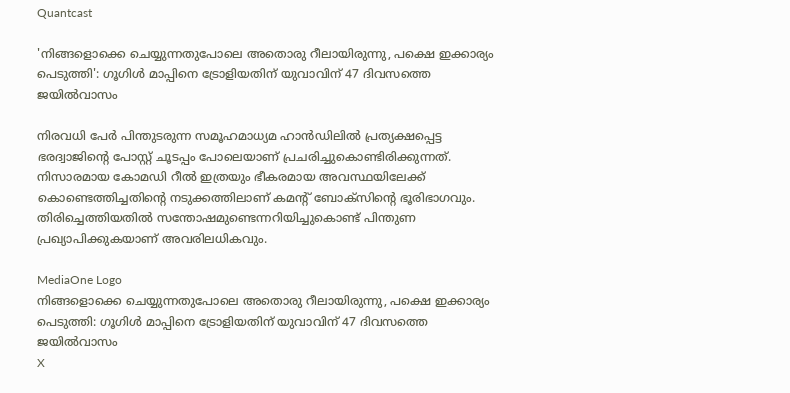Quantcast

'നിങ്ങളൊക്കെ ചെയ്യുന്നതുപോലെ അതൊരു റീലായിരുന്നു, പക്ഷെ ഇക്കാര്യം പെടുത്തി': ഗൂഗിൾ മാപ്പിനെ ട്രോളിയതിന് യുവാവിന് 47 ദിവസത്തെ ജയിൽവാസം

നിരവധി പേർ പിന്തുടരുന്ന സമൂഹമാധ്യമ ഹാൻഡിലിൽ പ്രത്യക്ഷപ്പെട്ട ഭരദ്വാജിന്‍റെ പോസ്റ്റ് ചൂടപ്പം പോലെയാണ് പ്രചരിച്ചുകൊണ്ടിരിക്കുന്നത്. നിസാരമായ കോമഡി റീൽ ഇത്രയും ഭീകരമായ അവസ്ഥയിലേക്ക് കൊണ്ടെത്തിച്ചതിന്‍റെ നടുക്കത്തിലാണ് കമന്‍റ് ബോക്സിന്‍റെ ഭൂരിഭാഗവും. തിരിച്ചെത്തിയതിൽ സന്തോഷമുണ്ടെന്നറിയിച്ചുകൊണ്ട് പിന്തുണ പ്രഖ്യാപിക്കുകയാണ് അവരിലധികവും.

MediaOne Logo
നിങ്ങളൊക്കെ ചെയ്യുന്നതുപോലെ അതൊരു റീലായിരുന്നു, പക്ഷെ ഇക്കാര്യം പെടുത്തി: ഗൂഗിൾ മാപ്പിനെ ട്രോളിയതിന് യുവാവിന് 47 ദിവസത്തെ ജയിൽവാസം
X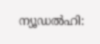ന്യൂഡൽഹി: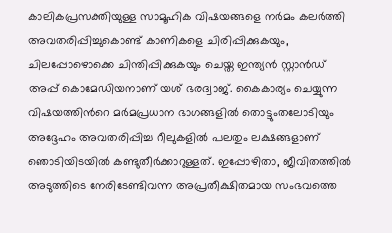കാലികപ്രസക്തിയുള്ള സാമൂഹിക വിഷയങ്ങളെ നർമം കലർത്തി അവതരിപ്പിച്ചുകൊണ്ട് കാണികളെ ചിരിപ്പിക്കുകയും, ചിലപ്പോഴൊക്കെ ചിന്തിപ്പിക്കുകയും ചെയ്ത ഇന്ത്യൻ സ്റ്റാൻഡ് അപ്പ് കൊമേഡിയനാണ് യശ് ഭരദ്വാജ്. കൈകാര്യം ചെയ്യുന്ന വിഷയത്തിന്‍റെ മർമപ്രധാന ഭാഗങ്ങളിൽ തൊട്ടുംതലോടിയും അദ്ദേഹം അവതരിപ്പിച്ച റീലുകളിൽ പലതും ലക്ഷങ്ങളാണ് ഞൊടിയിടയിൽ കണ്ടുതീർക്കാറുള്ളത്. ഇപ്പോഴിതാ, ജീവിതത്തിൽ അടുത്തിടെ നേരിടേണ്ടിവന്ന അപ്രതീക്ഷിതമായ സംഭവത്തെ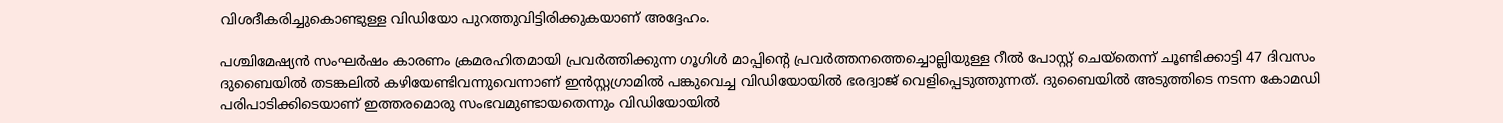വിശദീകരിച്ചുകൊണ്ടുള്ള വിഡിയോ പുറത്തുവിട്ടിരിക്കുകയാണ് അദ്ദേഹം.

പശ്ചിമേഷ്യൻ സംഘർഷം കാരണം ക്രമരഹിതമായി പ്രവർത്തിക്കുന്ന ഗൂഗിൾ മാപ്പിന്‍റെ പ്രവർത്തനത്തെച്ചൊല്ലിയുള്ള റീൽ പോസ്റ്റ് ചെയ്തെന്ന് ചൂണ്ടിക്കാട്ടി 47 ദിവസം ദുബൈയിൽ തടങ്കലിൽ കഴിയേണ്ടിവന്നുവെന്നാണ് ഇൻസ്റ്റഗ്രാമിൽ പങ്കുവെച്ച വിഡിയോയിൽ ഭരദ്വാജ് വെളിപ്പെടുത്തുന്നത്. ദുബൈയിൽ അടുത്തിടെ നടന്ന കോമഡി പരിപാടിക്കിടെയാണ് ഇത്തരമൊരു സംഭവമുണ്ടായതെന്നും വിഡിയോയിൽ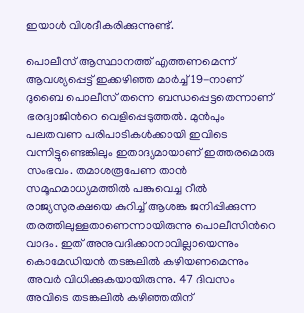ഇയാൾ വിശദീകരിക്കുന്നുണ്ട്.

പൊലീസ് ആസ്ഥാനത്ത് എത്തണമെന്ന് ആവശ്യപ്പെട്ട് ഇക്കഴിഞ്ഞ മാർച്ച് 19-നാണ് ദുബൈ പൊലീസ് തന്നെ ബന്ധപ്പെട്ടതെന്നാണ് ഭരദ്വാജിന്‍റെ വെളിപ്പെടുത്തൽ. മുൻപും പലതവണ പരിപാടികൾക്കായി ഇവിടെ വന്നിട്ടുണ്ടെങ്കിലും ഇതാദ്യമായാണ് ഇത്തരമൊരു സംഭവം. തമാശരൂപേണ താൻ സമൂഹമാധ്യമത്തിൽ പങ്കുവെച്ച റീൽ രാജ്യസുരക്ഷയെ കുറിച്ച് ആശങ്ക ജനിപ്പിക്കുന്ന തരത്തിലുള്ളതാണെന്നായിരുന്നു പൊലീസിന്‍റെ വാദം. ഇത് അനുവദിക്കാനാവില്ലായെന്നും കൊമേഡിയൻ തടങ്കലിൽ കഴിയണമെന്നും അവർ വിധിക്കുകയായിരുന്നു. 47 ദിവസം അവിടെ തടങ്കലിൽ കഴിഞ്ഞതിന്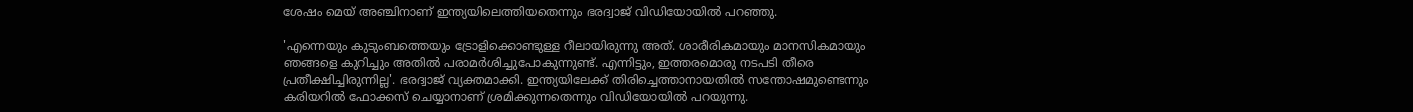ശേഷം മെയ് അഞ്ചിനാണ് ഇന്ത്യയിലെത്തിയതെന്നും ഭരദ്വാജ് വിഡിയോയിൽ പറഞ്ഞു.

'എന്നെയും കുടുംബത്തെയും ട്രോളിക്കൊണ്ടുള്ള റീലായിരുന്നു അത്. ശാരീരികമായും മാനസികമായും ഞങ്ങളെ കുറിച്ചും അതിൽ പരാമർശിച്ചുപോകുന്നുണ്ട്. എന്നിട്ടും, ഇത്തരമൊരു നടപടി തീരെ പ്രതീക്ഷിച്ചിരുന്നില്ല'. ഭരദ്വാജ് വ്യക്തമാക്കി. ഇന്ത്യയിലേക്ക് തിരിച്ചെത്താനായതിൽ സന്തോഷമുണ്ടെന്നും കരിയറിൽ ഫോക്കസ് ചെയ്യാനാണ് ശ്രമിക്കുന്നതെന്നും വിഡിയോയിൽ പറയുന്നു.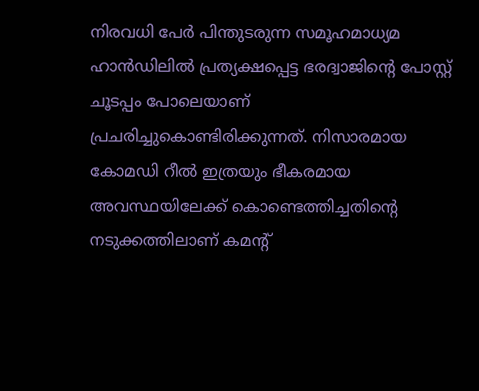നിരവധി പേർ പിന്തുടരുന്ന സമൂഹമാധ്യമ ഹാൻഡിലിൽ പ്രത്യക്ഷപ്പെട്ട ഭരദ്വാജിന്‍റെ പോസ്റ്റ് ചൂടപ്പം പോലെയാണ് പ്രചരിച്ചുകൊണ്ടിരിക്കുന്നത്. നിസാരമായ കോമഡി റീൽ ഇത്രയും ഭീകരമായ അവസ്ഥയിലേക്ക് കൊണ്ടെത്തിച്ചതിന്‍റെ നടുക്കത്തിലാണ് കമന്‍റ്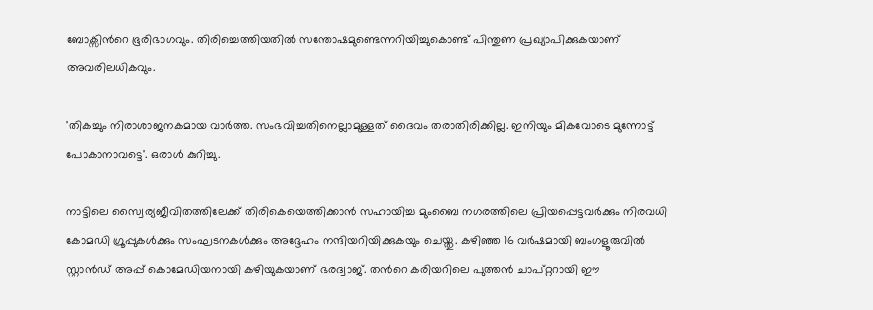ബോക്സിന്‍റെ ഭൂരിഭാഗവും. തിരിച്ചെത്തിയതിൽ സന്തോഷമുണ്ടെന്നറിയിച്ചുകൊണ്ട് പിന്തുണ പ്രഖ്യാപിക്കുകയാണ് അവരിലധികവും.

'തികച്ചും നിരാശാജനകമായ വാർത്ത. സംഭവിച്ചതിനെല്ലാമുള്ളത് ദൈവം തരാതിരിക്കില്ല. ഇനിയും മികവോടെ മുന്നോട്ട് പോകാനാവട്ടെ'. ഒരാൾ കുറിച്ചു.

നാട്ടിലെ സ്വൈര്യജീവിതത്തിലേക്ക് തിരികെയെത്തിക്കാൻ സഹായിച്ച മുംബൈ നഗരത്തിലെ പ്രിയപ്പെട്ടവർക്കും നിരവധി കോമഡി ഗ്രൂപ്പുകൾക്കും സംഘടനകൾക്കും അദ്ദേഹം നന്ദിയറിയിക്കുകയും ചെയ്തു. കഴിഞ്ഞ 16 വർഷമായി ബംഗളൂരുവിൽ സ്റ്റാൻഡ് അപ്പ് കൊമേഡിയനായി കഴിയുകയാണ് ഭരദ്വാജ്. തന്‍റെ കരിയറിലെ പുത്തൻ ചാപ്റ്ററായി ഈ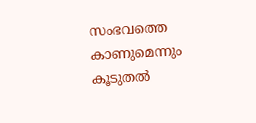സംഭവത്തെ കാണുമെന്നും കൂടുതൽ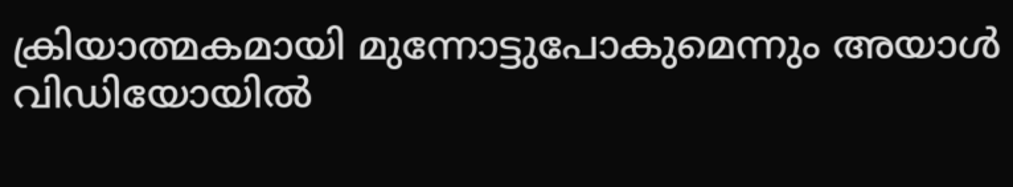ക്രിയാത്മകമായി മുന്നോട്ടുപോകുമെന്നും അയാൾ വിഡിയോയിൽ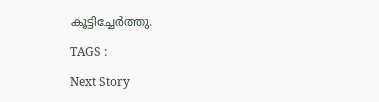കൂട്ടിച്ചേർത്തു.

TAGS :

Next Story